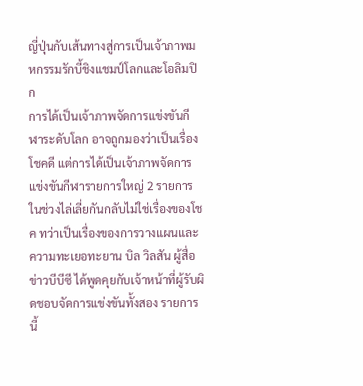ญี่ปุ่นกับเส้นทางสู่การเป็นเจ้าภาพมหกรรมรักบี้ชิงแชมป์โลกและโอลิมปิก
การได้เป็นเจ้าภาพจัดการแข่งขันกีฬาระดับโลก อาจถูกมองว่าเป็นเรื่องโชคดี แต่การได้เป็นเจ้าภาพจัดการแข่งขันกีฬารายการใหญ่ 2 รายการในช่วงไล่เลี่ยกันกลับไม่ใช่เรื่องของโชค ทว่าเป็นเรื่องของการวางแผนและความทะเยอทะยาน บิล วิลสัน ผู้สื่อข่าวบีบีซี ได้พูดคุยกับเจ้าหน้าที่ผู้รับผิดชอบจัดการแข่งขันทั้งสอง รายการนี้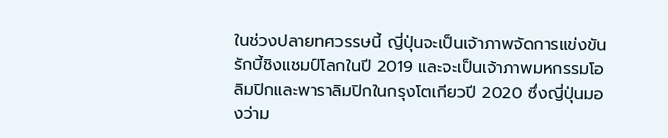ในช่วงปลายทศวรรษนี้ ญี่ปุ่นจะเป็นเจ้าภาพจัดการแข่งขันรักบี้ชิงแชมป์โลกในปี 2019 และจะเป็นเจ้าภาพมหกรรมโอลิมปิกและพาราลิมปิกในกรุงโตเกียวปี 2020 ซึ่งญี่ปุ่นมองว่าม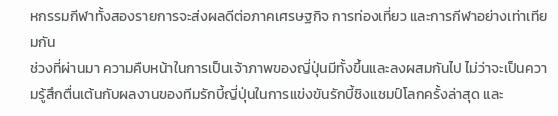หกรรมกีฬาทั้งสองรายการจะส่งผลดีต่อภาคเศรษฐกิจ การท่องเที่ยว และการกีฬาอย่างเท่าเทียมกัน
ช่วงที่ผ่านมา ความคืบหน้าในการเป็นเจ้าภาพของญี่ปุ่นมีทั้งขึ้นและลงผสมกันไป ไม่ว่าจะเป็นความรู้สึกตื่นเต้นกับผลงานของทีมรักบี้ญี่ปุ่นในการแข่งขันรักบี้ชิงแชมป์โลกครั้งล่าสุด และ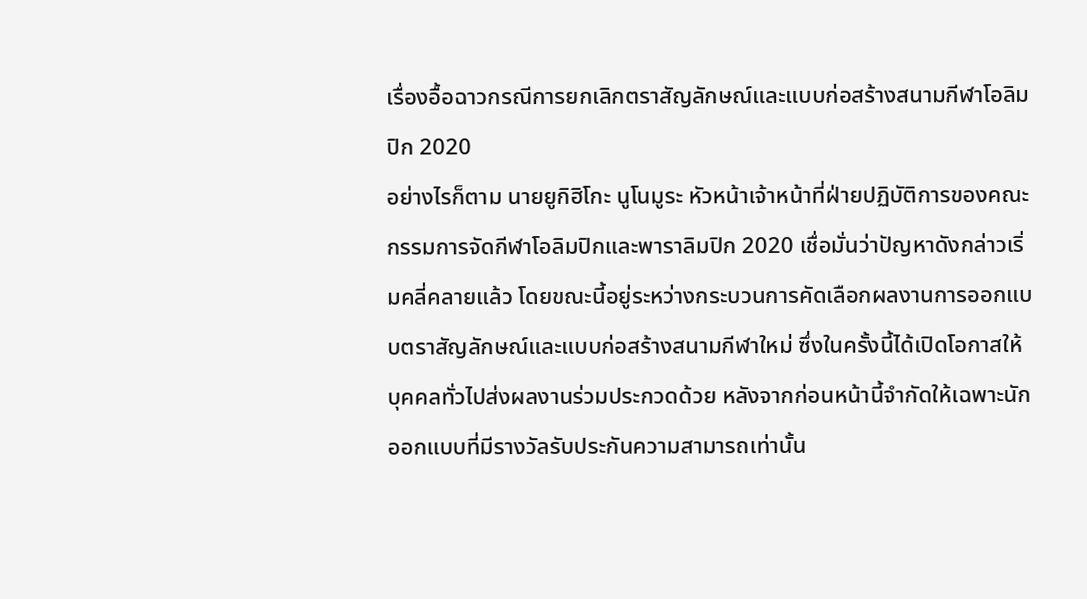เรื่องอื้อฉาวกรณีการยกเลิกตราสัญลักษณ์และแบบก่อสร้างสนามกีฬาโอลิมปิก 2020
อย่างไรก็ตาม นายยูกิฮิโกะ นูโนมูระ หัวหน้าเจ้าหน้าที่ฝ่ายปฏิบัติการของคณะกรรมการจัดกีฬาโอลิมปิกและพาราลิมปิก 2020 เชื่อมั่นว่าปัญหาดังกล่าวเริ่มคลี่คลายแล้ว โดยขณะนี้อยู่ระหว่างกระบวนการคัดเลือกผลงานการออกแบบตราสัญลักษณ์และแบบก่อสร้างสนามกีฬาใหม่ ซึ่งในครั้งนี้ได้เปิดโอกาสให้บุคคลทั่วไปส่งผลงานร่วมประกวดด้วย หลังจากก่อนหน้านี้จำกัดให้เฉพาะนักออกแบบที่มีรางวัลรับประกันความสามารถเท่านั้น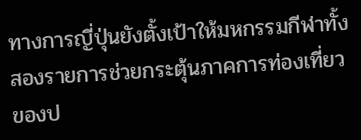ทางการญี่ปุ่นยังตั้งเป้าให้มหกรรมกีฬาทั้งสองรายการช่วยกระตุ้นภาคการท่องเที่ยวของป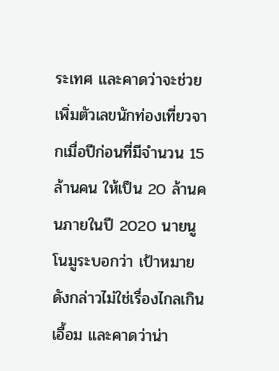ระเทศ และคาดว่าจะช่วยเพิ่มตัวเลขนักท่องเที่ยวจากเมื่อปีก่อนที่มีจำนวน 15 ล้านคน ให้เป็น 20 ล้านคนภายในปี 2020 นายนูโนมูระบอกว่า เป้าหมายดังกล่าวไม่ใช่เรื่องไกลเกินเอื้อม และคาดว่าน่า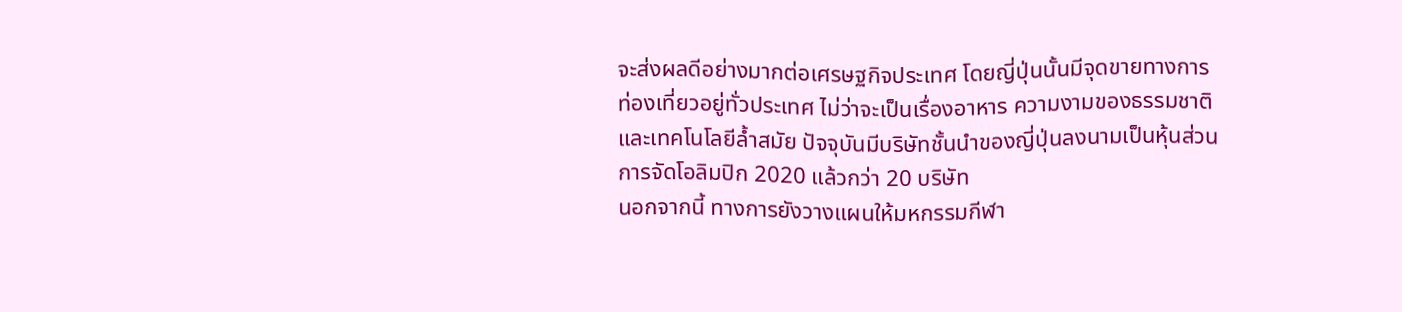จะส่งผลดีอย่างมากต่อเศรษฐกิจประเทศ โดยญี่ปุ่นนั้นมีจุดขายทางการท่องเที่ยวอยู่ทั่วประเทศ ไม่ว่าจะเป็นเรื่องอาหาร ความงามของธรรมชาติ และเทคโนโลยีล้ำสมัย ปัจจุบันมีบริษัทชั้นนำของญี่ปุ่นลงนามเป็นหุ้นส่วนการจัดโอลิมปิก 2020 แล้วกว่า 20 บริษัท
นอกจากนี้ ทางการยังวางแผนให้มหกรรมกีฬา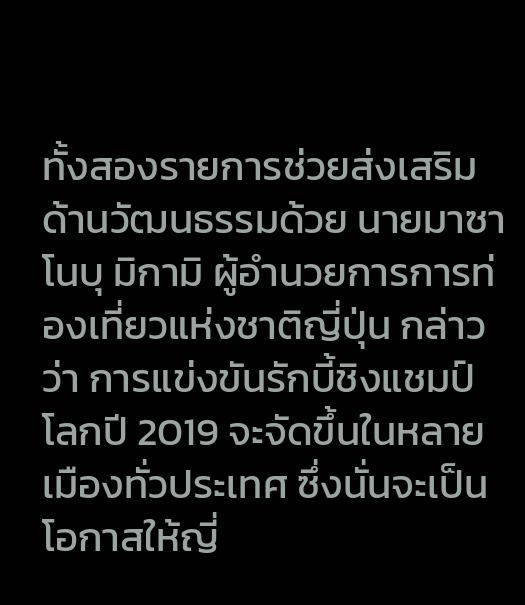ทั้งสองรายการช่วยส่งเสริมด้านวัฒนธรรมด้วย นายมาซาโนบุ มิกามิ ผู้อำนวยการการท่องเที่ยวแห่งชาติญี่ปุ่น กล่าวว่า การแข่งขันรักบี้ชิงแชมป์โลกปี 2019 จะจัดขึ้นในหลายเมืองทั่วประเทศ ซึ่งนั่นจะเป็นโอกาสให้ญี่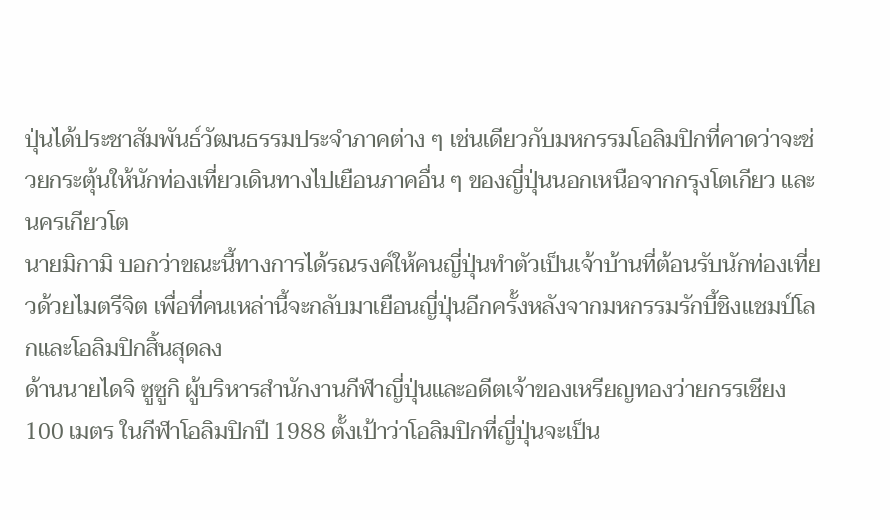ปุ่นได้ประชาสัมพันธ์วัฒนธรรมประจำภาคต่าง ๆ เช่นเดียวกับมหกรรมโอลิมปิกที่คาดว่าจะช่วยกระตุ้นให้นักท่องเที่ยวเดินทางไปเยือนภาคอื่น ๆ ของญี่ปุ่นนอกเหนือจากกรุงโตเกียว และนครเกียวโต
นายมิกามิ บอกว่าขณะนี้ทางการได้รณรงค์ให้คนญี่ปุ่นทำตัวเป็นเจ้าบ้านที่ต้อนรับนักท่องเที่ยวด้วยไมตรีจิต เพื่อที่คนเหล่านี้จะกลับมาเยือนญี่ปุ่นอีกครั้งหลังจากมหกรรมรักบี้ชิงแชมป์โลกและโอลิมปิกสิ้นสุดลง
ด้านนายไดจิ ซูซูกิ ผู้บริหารสำนักงานกีฬาญี่ปุ่นและอดีตเจ้าของเหรียญทองว่ายกรรเชียง 100 เมตร ในกีฬาโอลิมปิกปี 1988 ตั้งเป้าว่าโอลิมปิกที่ญี่ปุ่นจะเป็น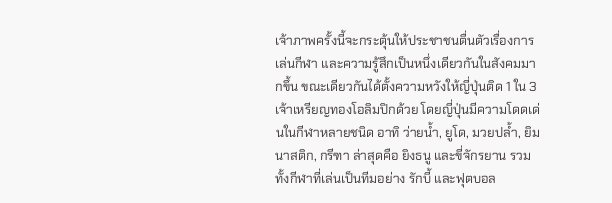เจ้าภาพครั้งนี้จะกระตุ้นให้ประชาชนตื่นตัวเรื่องการเล่นกีฬา และความรู้สึกเป็นหนึ่งเดียวกันในสังคมมากขึ้น ขณะเดียวกันได้ตั้งความหวังให้ญี่ปุ่นติด 1 ใน 3 เจ้าเหรียญทองโอลิมปิกด้วย โดยญี่ปุ่นมีความโดดเด่นในกีฬาหลายชนิด อาทิ ว่ายน้ำ, ยูโด, มวยปล้ำ, ยิมนาสติก, กรีฑา ล่าสุดคือ ยิงธนู และขี่จักรยาน รวมทั้งกีฬาที่เล่นเป็นทีมอย่าง รักบี้ และฟุตบอล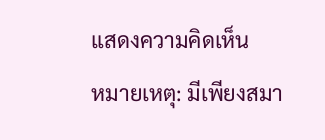แสดงความคิดเห็น
หมายเหตุ: มีเพียงสมา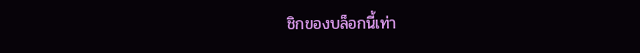ชิกของบล็อกนี้เท่า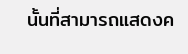นั้นที่สามารถแสดงค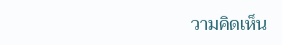วามคิดเห็น